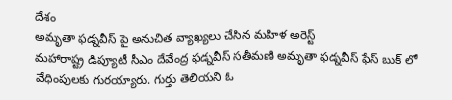దేశం
అమృతా ఫడ్నవీస్ పై అనుచిత వ్యాఖ్యలు చేసిన మహిళ అరెస్ట్
మహారాష్ట్ర డిప్యూటీ సీఎం దేవేంద్ర ఫడ్నవీస్ సతీమణి అమృతా ఫడ్నవీస్ ఫేస్ బుక్ లో వేధింపులకు గురయ్యారు. గుర్తు తెలియని ఓ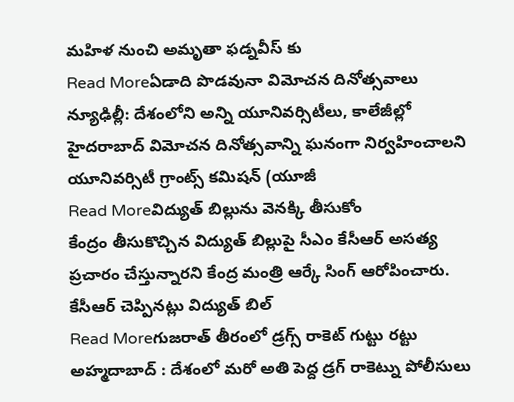మహిళ నుంచి అమృతా ఫడ్నవీస్ కు
Read Moreఏడాది పొడవునా విమోచన దినోత్సవాలు
న్యూఢిల్లీ: దేశంలోని అన్ని యూనివర్సిటీలు, కాలేజీల్లో హైదరాబాద్ విమోచన దినోత్సవాన్ని ఘనంగా నిర్వహించాలని యూనివర్సిటీ గ్రాంట్స్ కమిషన్ (యూజీ
Read Moreవిద్యుత్ బిల్లును వెనక్కి తీసుకోం
కేంద్రం తీసుకొచ్చిన విద్యుత్ బిల్లుపై సీఎం కేసీఆర్ అసత్య ప్రచారం చేస్తున్నారని కేంద్ర మంత్రి ఆర్కే సింగ్ ఆరోపించారు. కేసీఆర్ చెప్పినట్లు విద్యుత్ బిల్
Read Moreగుజరాత్ తీరంలో డ్రగ్స్ రాకెట్ గుట్టు రట్టు
అహ్మదాబాద్ : దేశంలో మరో అతి పెద్ద డ్రగ్ రాకెట్ను పోలీసులు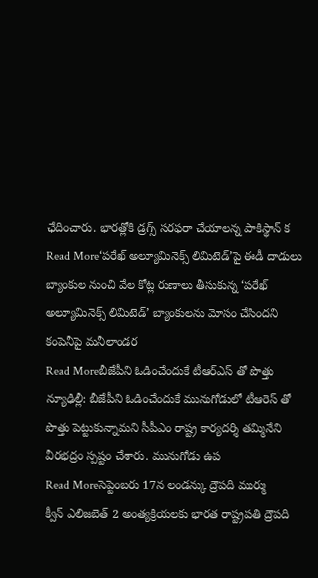ఛేదించారు. భారత్లోకి డ్రగ్స్ సరఫరా చేయాలన్న పాకిస్థాన్ క
Read More‘పరేఖ్ అల్యూమినెక్స్ లిమిటెడ్’పై ఈడీ దాడులు
బ్యాంకుల నుంచి వేల కోట్ల రుణాలు తీసుకున్న ‘పరేఖ్ అల్యూమినెక్స్ లిమిటెడ్’ బ్యాంకులను మోసం చేసిందని కంపెనీపై మనీలాండర
Read Moreబీజేపీని ఓడించేందుకే టీఆర్ఎస్ తో పొత్తు
న్యూఢిల్లీ: బీజేపీని ఓడించేందుకే మునుగోడులో టీఆరెస్ తో పొత్తు పెట్టుకున్నామని సీపీఎం రాష్ట్ర కార్యదర్శి తమ్మినేని వీరభద్రం స్పష్టం చేశారు. మునుగోడు ఉప
Read Moreసెప్టెంబరు 17న లండన్కు ద్రౌపది ముర్ము
క్వీన్ ఎలిజబెత్ 2 అంత్యక్రియలకు భారత రాష్ట్రపతి ద్రౌపది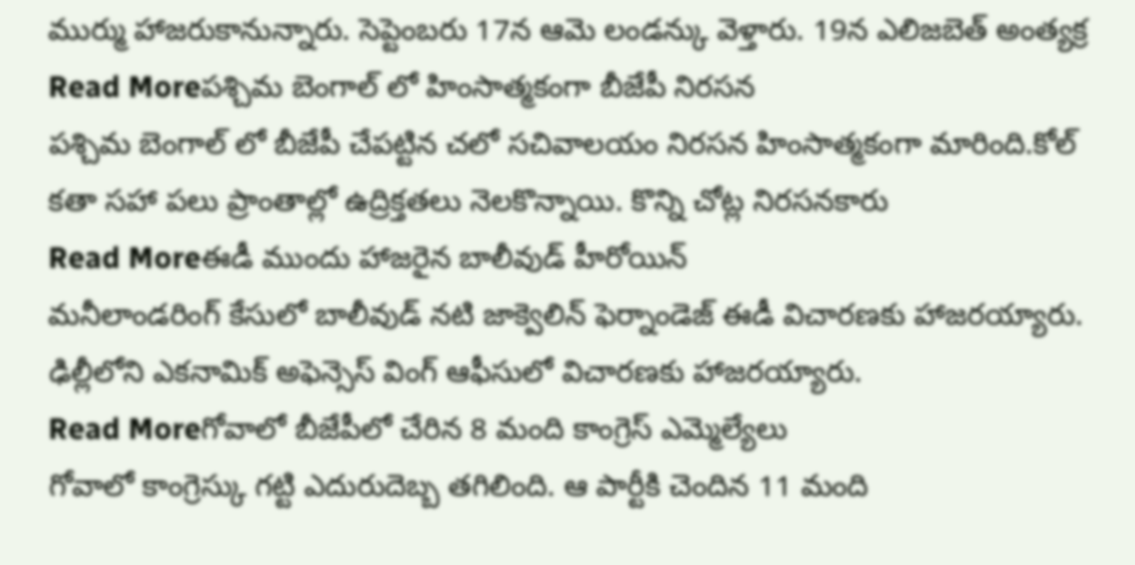ముర్ము హాజరుకానున్నారు. సెప్టెంబరు 17న ఆమె లండన్కు వెళ్తారు. 19న ఎలిజబెత్ అంత్యక్ర
Read Moreపశ్చిమ బెంగాల్ లో హింసాత్మకంగా బీజేపీ నిరసన
పశ్చిమ బెంగాల్ లో బీజేపీ చేపట్టిన చలో సచివాలయం నిరసన హింసాత్మకంగా మారింది.కోల్ కతా సహా పలు ప్రాంతాల్లో ఉద్రిక్తతలు నెలకొన్నాయి. కొన్ని చోట్ల నిరసనకారు
Read Moreఈడీ ముందు హాజరైన బాలీవుడ్ హీరోయిన్
మనీలాండరింగ్ కేసులో బాలీవుడ్ నటి జాక్వెలిన్ ఫెర్నాండెజ్ ఈడీ విచారణకు హాజరయ్యారు. ఢిల్లీలోని ఎకనామిక్ అఫెన్సెస్ వింగ్ ఆఫీసులో విచారణకు హాజరయ్యారు.
Read Moreగోవాలో బీజేపీలో చేరిన 8 మంది కాంగ్రెస్ ఎమ్మెల్యేలు
గోవాలో కాంగ్రెస్కు గట్టి ఎదురుదెబ్బ తగిలింది. ఆ పార్టీకి చెందిన 11 మంది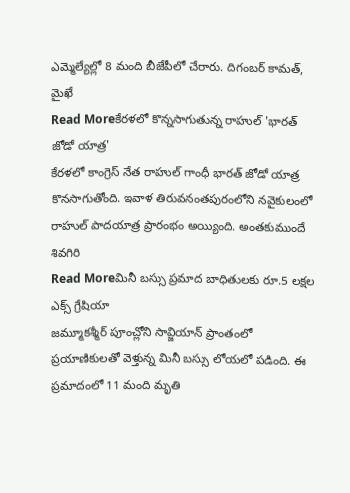ఎమ్మెల్యేల్లో 8 మంది బీజేపీలో చేరారు. దిగంబర్ కామత్, మైఖే
Read Moreకేరళలో కొన్నసాగుతున్న రాహుల్ 'భారత్ జోడో యాత్ర'
కేరళలో కాంగ్రెస్ నేత రాహుల్ గాంధీ భారత్ జోడో యాత్ర కొనసాగుతోంది. ఇవాళ తిరువనంతపురంలోని నవైకులంలో రాహుల్ పాదయాత్ర ప్రారంభం అయ్యింది. అంతకుముందే శివగిరి
Read Moreమినీ బస్సు ప్రమాద బాధితులకు రూ.5 లక్షల ఎక్స్ గ్రేషియా
జమ్మూకశ్మీర్ పూంచ్లోని సావ్జియాన్ ప్రాంతంలో ప్రయాణికులతో వెళ్తున్న మినీ బస్సు లోయలో పడింది. ఈ ప్రమాదంలో 11 మంది మృతి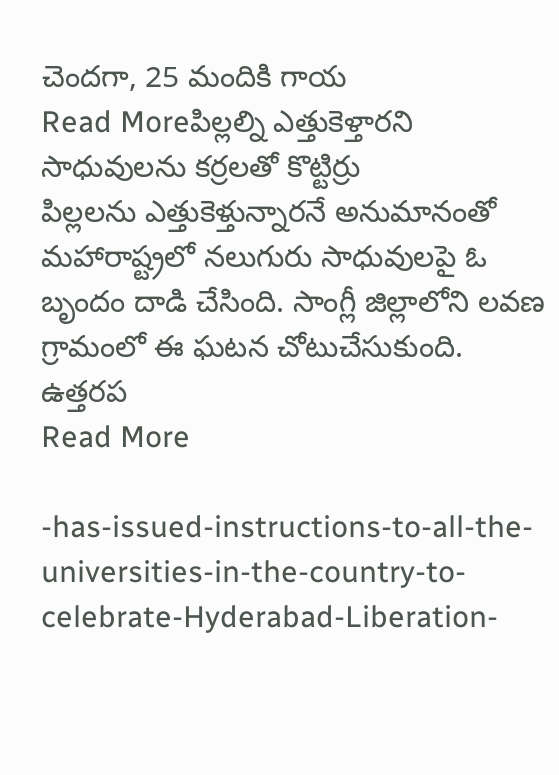చెందగా, 25 మందికి గాయ
Read Moreపిల్లల్ని ఎత్తుకెళ్తారని సాధువులను కర్రలతో కొట్టిర్రు
పిల్లలను ఎత్తుకెళ్తున్నారనే అనుమానంతో మహారాష్ట్రలో నలుగురు సాధువులపై ఓ బృందం దాడి చేసింది. సాంగ్లీ జిల్లాలోని లవణ గ్రామంలో ఈ ఘటన చోటుచేసుకుంది. ఉత్తరప
Read More

-has-issued-instructions-to-all-the-universities-in-the-country-to-celebrate-Hyderabad-Liberation-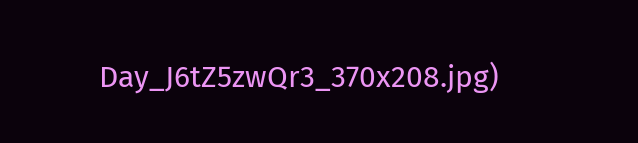Day_J6tZ5zwQr3_370x208.jpg)